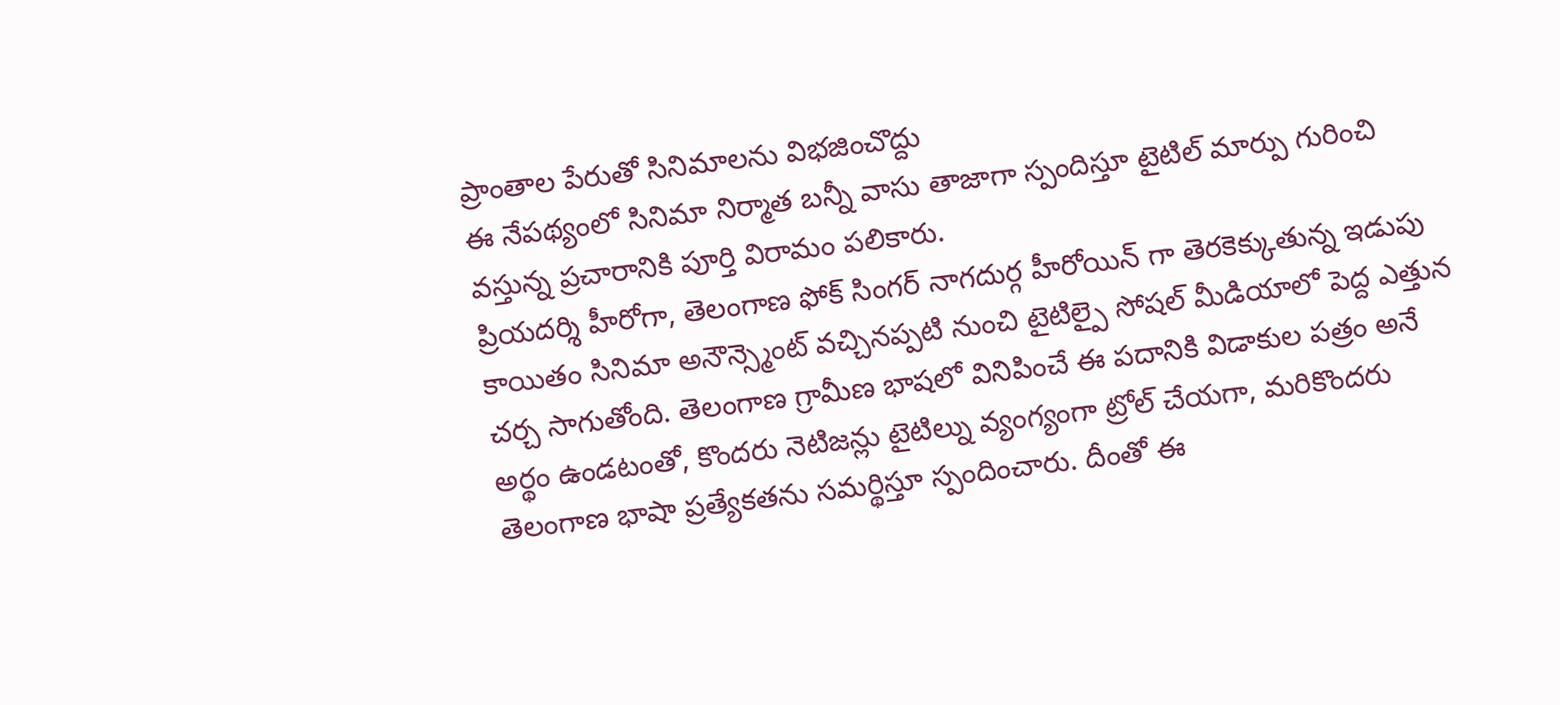ప్రాంతాల పేరుతో సినిమాలను విభజించొద్దు
ఈ నేపథ్యంలో సినిమా నిర్మాత బన్నీ వాసు తాజాగా స్పందిస్తూ టైటిల్ మార్పు గురించి వస్తున్న ప్రచారానికి పూర్తి విరామం పలికారు.
ప్రియదర్శి హీరోగా, తెలంగాణ ఫోక్ సింగర్ నాగదుర్గ హీరోయిన్ గా తెరకెక్కుతున్న ఇడుపు కాయితం సినిమా అనౌన్స్మెంట్ వచ్చినప్పటి నుంచి టైటిల్పై సోషల్ మీడియాలో పెద్ద ఎత్తున చర్చ సాగుతోంది. తెలంగాణ గ్రామీణ భాషలో వినిపించే ఈ పదానికి విడాకుల పత్రం అనే అర్థం ఉండటంతో, కొందరు నెటిజన్లు టైటిల్ను వ్యంగ్యంగా ట్రోల్ చేయగా, మరికొందరు తెలంగాణ భాషా ప్రత్యేకతను సమర్థిస్తూ స్పందించారు. దీంతో ఈ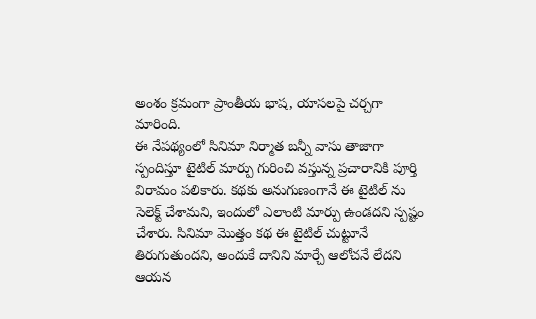అంశం క్రమంగా ప్రాంతీయ భాష, యాసలపై చర్చగా మారింది.
ఈ నేపథ్యంలో సినిమా నిర్మాత బన్నీ వాసు తాజాగా స్పందిస్తూ టైటిల్ మార్పు గురించి వస్తున్న ప్రచారానికి పూర్తి విరామం పలికారు. కథకు అనుగుణంగానే ఈ టైటిల్ ను సెలెక్ట్ చేశామని, ఇందులో ఎలాంటి మార్పు ఉండదని స్పష్టం చేశారు. సినిమా మొత్తం కథ ఈ టైటిల్ చుట్టూనే తిరుగుతుందని, అందుకే దానిని మార్చే ఆలోచనే లేదని ఆయన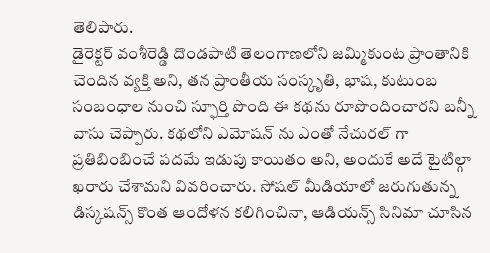తెలిపారు.
డైరెక్టర్ వంశీరెడ్డి దొండపాటి తెలంగాణలోని జమ్మికుంట ప్రాంతానికి చెందిన వ్యక్తి అని, తన ప్రాంతీయ సంస్కృతి, భాష, కుటుంబ సంబంధాల నుంచి స్ఫూర్తి పొంది ఈ కథను రూపొందించారని బన్నీ వాసు చెప్పారు. కథలోని ఎమోషన్ ను ఎంతో నేచురల్ గా ప్రతిబింబించే పదమే ఇడుపు కాయితం అని, అందుకే అదే టైటిల్గా ఖరారు చేశామని వివరించారు. సోషల్ మీడియాలో జరుగుతున్న డిస్కషన్స్ కొంత ఆందోళన కలిగించినా, ఆడియన్స్ సినిమా చూసిన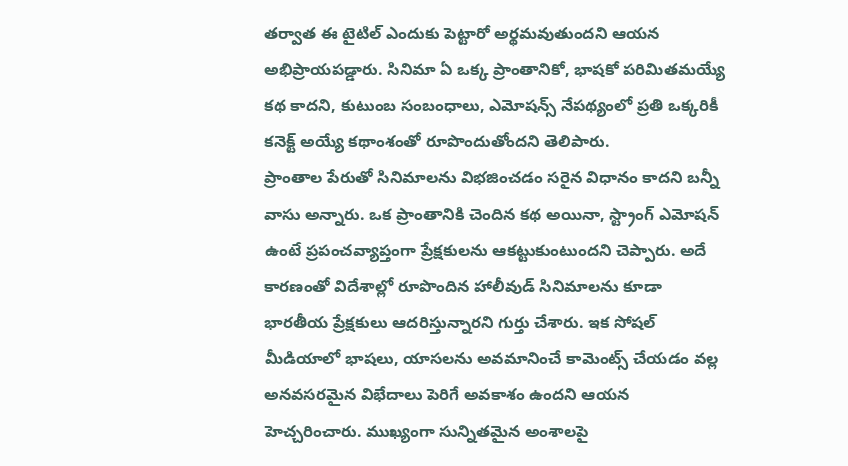తర్వాత ఈ టైటిల్ ఎందుకు పెట్టారో అర్థమవుతుందని ఆయన అభిప్రాయపడ్డారు. సినిమా ఏ ఒక్క ప్రాంతానికో, భాషకో పరిమితమయ్యే కథ కాదని, కుటుంబ సంబంధాలు, ఎమోషన్స్ నేపథ్యంలో ప్రతి ఒక్కరికీ కనెక్ట్ అయ్యే కథాంశంతో రూపొందుతోందని తెలిపారు.
ప్రాంతాల పేరుతో సినిమాలను విభజించడం సరైన విధానం కాదని బన్నీ వాసు అన్నారు. ఒక ప్రాంతానికి చెందిన కథ అయినా, స్ట్రాంగ్ ఎమోషన్ ఉంటే ప్రపంచవ్యాప్తంగా ప్రేక్షకులను ఆకట్టుకుంటుందని చెప్పారు. అదే కారణంతో విదేశాల్లో రూపొందిన హాలీవుడ్ సినిమాలను కూడా భారతీయ ప్రేక్షకులు ఆదరిస్తున్నారని గుర్తు చేశారు. ఇక సోషల్ మీడియాలో భాషలు, యాసలను అవమానించే కామెంట్స్ చేయడం వల్ల అనవసరమైన విభేదాలు పెరిగే అవకాశం ఉందని ఆయన హెచ్చరించారు. ముఖ్యంగా సున్నితమైన అంశాలపై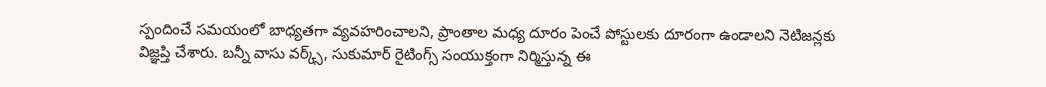స్పందించే సమయంలో బాధ్యతగా వ్యవహరించాలని, ప్రాంతాల మధ్య దూరం పెంచే పోస్టులకు దూరంగా ఉండాలని నెటిజన్లకు విజ్ఞప్తి చేశారు. బన్నీ వాసు వర్క్స్, సుకుమార్ రైటింగ్స్ సంయుక్తంగా నిర్మిస్తున్న ఈ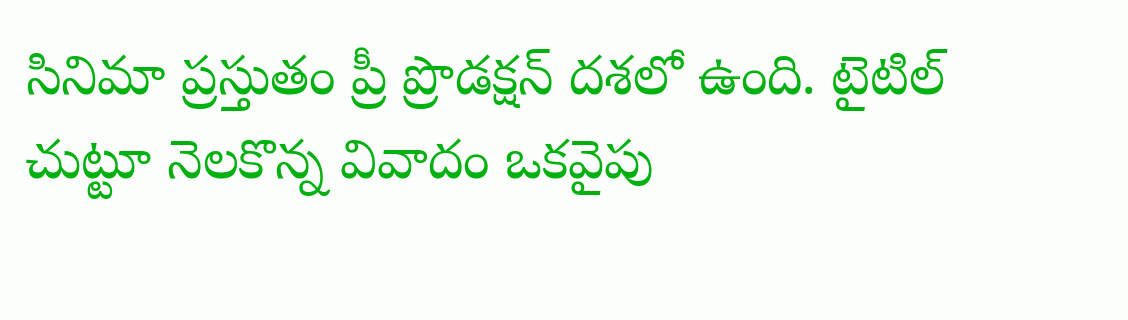సినిమా ప్రస్తుతం ప్రీ ప్రొడక్షన్ దశలో ఉంది. టైటిల్ చుట్టూ నెలకొన్న వివాదం ఒకవైపు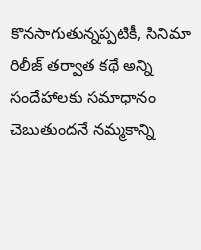కొనసాగుతున్నప్పటికీ, సినిమా రిలీజ్ తర్వాత కథే అన్ని సందేహాలకు సమాధానం చెబుతుందనే నమ్మకాన్ని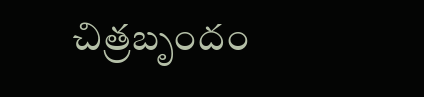చిత్రబృందం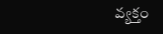వ్యక్తం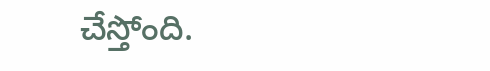చేస్తోంది.